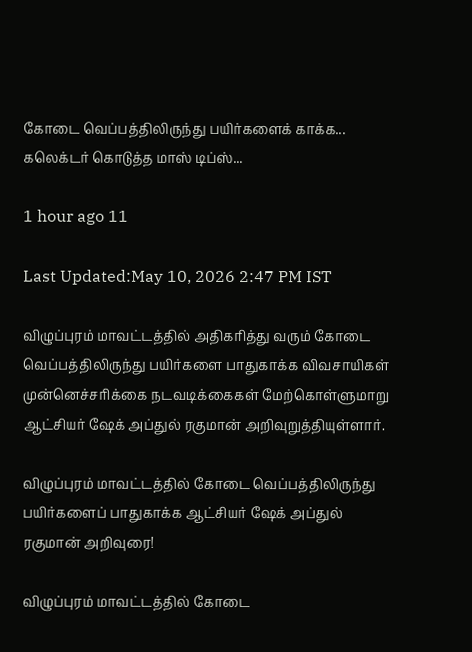கோடை வெப்பத்திலிருந்து பயிர்களைக் காக்க... கலெக்டர் கொடுத்த மாஸ் டிப்ஸ்...

1 hour ago 11

Last Updated:May 10, 2026 2:47 PM IST

விழுப்புரம் மாவட்டத்தில் அதிகரித்து வரும் கோடை வெப்பத்திலிருந்து பயிர்களை பாதுகாக்க விவசாயிகள் முன்னெச்சரிக்கை நடவடிக்கைகள் மேற்கொள்ளுமாறு ஆட்சியர் ஷேக் அப்துல் ரகுமான் அறிவுறுத்தியுள்ளார்.

விழுப்புரம் மாவட்டத்தில் கோடை வெப்பத்திலிருந்து பயிர்களைப் பாதுகாக்க ஆட்சியர் ஷேக் அப்துல் ரகுமான் அறிவுரை!

விழுப்புரம் மாவட்டத்தில் கோடை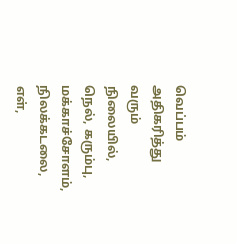வெப்பம் அதிகரித்து வரும் நிலையில், நெல், கரும்பு, மக்காச்சோளம், நிலக்கடலை, எள்,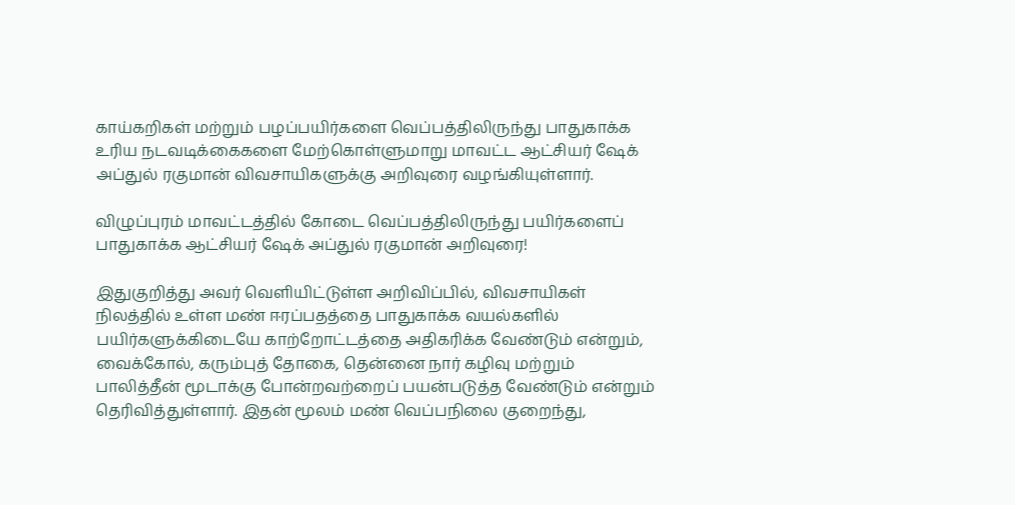காய்கறிகள் மற்றும் பழப்பயிர்களை வெப்பத்திலிருந்து பாதுகாக்க உரிய நடவடிக்கைகளை மேற்கொள்ளுமாறு மாவட்ட ஆட்சியர் ஷேக் அப்துல் ரகுமான் விவசாயிகளுக்கு அறிவுரை வழங்கியுள்ளார்.

விழுப்புரம் மாவட்டத்தில் கோடை வெப்பத்திலிருந்து பயிர்களைப் பாதுகாக்க ஆட்சியர் ஷேக் அப்துல் ரகுமான் அறிவுரை!

இதுகுறித்து அவர் வெளியிட்டுள்ள அறிவிப்பில், விவசாயிகள் நிலத்தில் உள்ள மண் ஈரப்பதத்தை பாதுகாக்க வயல்களில் பயிர்களுக்கிடையே காற்றோட்டத்தை அதிகரிக்க வேண்டும் என்றும், வைக்கோல், கரும்புத் தோகை, தென்னை நார் கழிவு மற்றும் பாலித்தீன் மூடாக்கு போன்றவற்றைப் பயன்படுத்த வேண்டும் என்றும் தெரிவித்துள்ளார். இதன் மூலம் மண் வெப்பநிலை குறைந்து,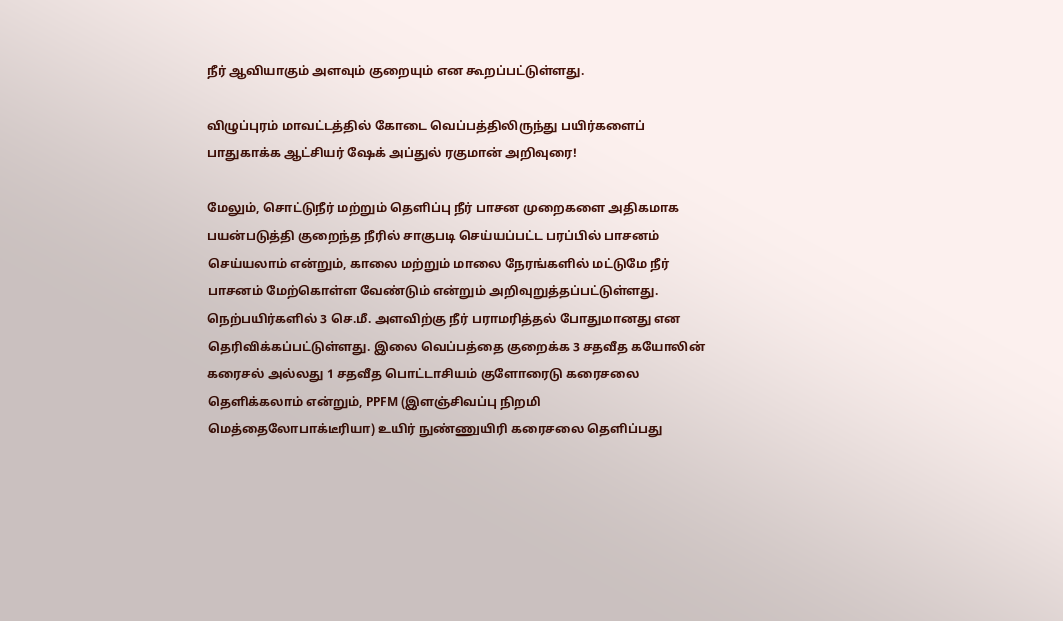நீர் ஆவியாகும் அளவும் குறையும் என கூறப்பட்டுள்ளது.

விழுப்புரம் மாவட்டத்தில் கோடை வெப்பத்திலிருந்து பயிர்களைப் பாதுகாக்க ஆட்சியர் ஷேக் அப்துல் ரகுமான் அறிவுரை!

மேலும், சொட்டுநீர் மற்றும் தெளிப்பு நீர் பாசன முறைகளை அதிகமாக பயன்படுத்தி குறைந்த நீரில் சாகுபடி செய்யப்பட்ட பரப்பில் பாசனம் செய்யலாம் என்றும், காலை மற்றும் மாலை நேரங்களில் மட்டுமே நீர் பாசனம் மேற்கொள்ள வேண்டும் என்றும் அறிவுறுத்தப்பட்டுள்ளது. நெற்பயிர்களில் 3 செ.மீ. அளவிற்கு நீர் பராமரித்தல் போதுமானது என தெரிவிக்கப்பட்டுள்ளது. இலை வெப்பத்தை குறைக்க 3 சதவீத கயோலின் கரைசல் அல்லது 1 சதவீத பொட்டாசியம் குளோரைடு கரைசலை தெளிக்கலாம் என்றும், PPFM (இளஞ்சிவப்பு நிறமி மெத்தைலோபாக்டீரியா) உயிர் நுண்ணுயிரி கரைசலை தெளிப்பது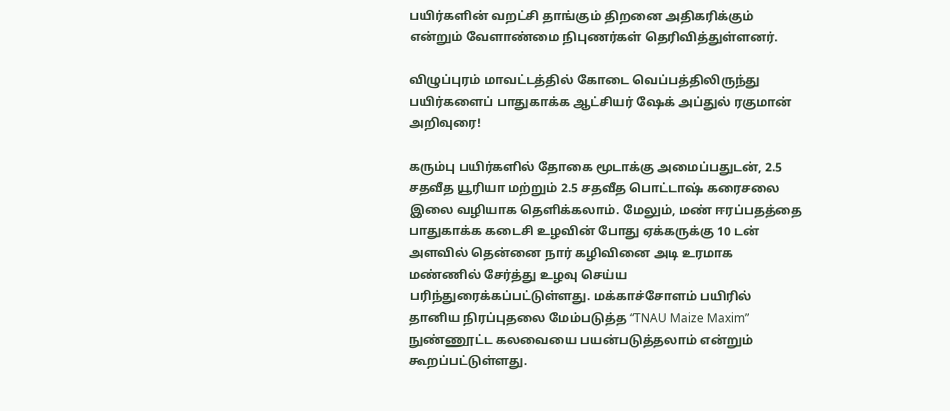பயிர்களின் வறட்சி தாங்கும் திறனை அதிகரிக்கும் என்றும் வேளாண்மை நிபுணர்கள் தெரிவித்துள்ளனர்.

விழுப்புரம் மாவட்டத்தில் கோடை வெப்பத்திலிருந்து பயிர்களைப் பாதுகாக்க ஆட்சியர் ஷேக் அப்துல் ரகுமான் அறிவுரை!

கரும்பு பயிர்களில் தோகை மூடாக்கு அமைப்பதுடன், 2.5 சதவீத யூரியா மற்றும் 2.5 சதவீத பொட்டாஷ் கரைசலை இலை வழியாக தெளிக்கலாம். மேலும், மண் ஈரப்பதத்தை பாதுகாக்க கடைசி உழவின் போது ஏக்கருக்கு 10 டன் அளவில் தென்னை நார் கழிவினை அடி உரமாக மண்ணில் சேர்த்து உழவு செய்ய பரிந்துரைக்கப்பட்டுள்ளது. மக்காச்சோளம் பயிரில் தானிய நிரப்புதலை மேம்படுத்த “TNAU Maize Maxim” நுண்ணூட்ட கலவையை பயன்படுத்தலாம் என்றும் கூறப்பட்டுள்ளது.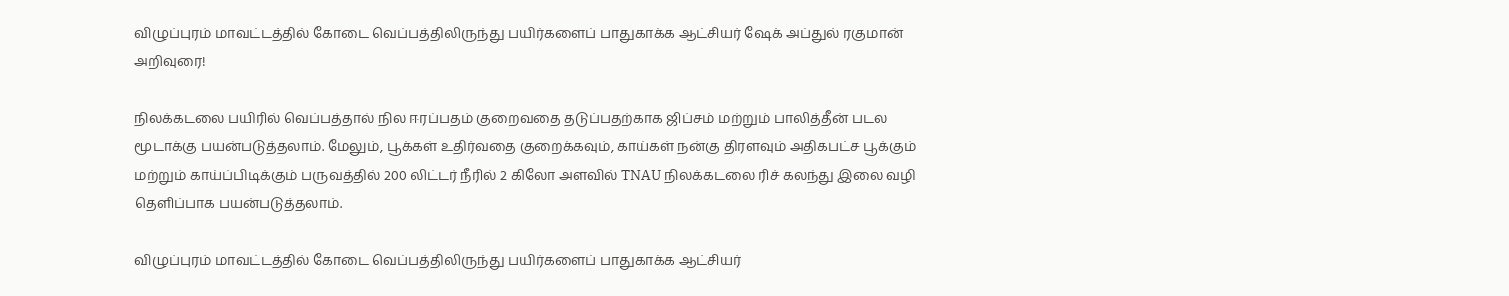விழுப்புரம் மாவட்டத்தில் கோடை வெப்பத்திலிருந்து பயிர்களைப் பாதுகாக்க ஆட்சியர் ஷேக் அப்துல் ரகுமான் அறிவுரை!

நிலக்கடலை பயிரில் வெப்பத்தால் நில ஈரப்பதம் குறைவதை தடுப்பதற்காக ஜிப்சம் மற்றும் பாலித்தீன் படல மூடாக்கு பயன்படுத்தலாம். மேலும், பூக்கள் உதிர்வதை குறைக்கவும், காய்கள் நன்கு திரளவும் அதிகபட்ச பூக்கும் மற்றும் காய்ப்பிடிக்கும் பருவத்தில் 200 லிட்டர் நீரில் 2 கிலோ அளவில் TNAU நிலக்கடலை ரிச் கலந்து இலை வழி தெளிப்பாக பயன்படுத்தலாம்.

விழுப்புரம் மாவட்டத்தில் கோடை வெப்பத்திலிருந்து பயிர்களைப் பாதுகாக்க ஆட்சியர்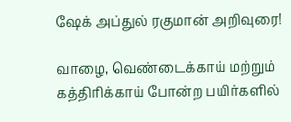ஷேக் அப்துல் ரகுமான் அறிவுரை!

வாழை, வெண்டைக்காய் மற்றும் கத்திரிக்காய் போன்ற பயிர்களில்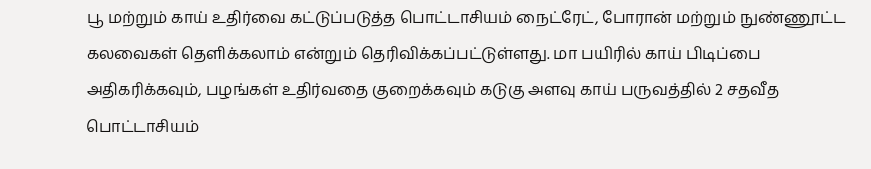பூ மற்றும் காய் உதிர்வை கட்டுப்படுத்த பொட்டாசியம் நைட்ரேட், போரான் மற்றும் நுண்ணூட்ட கலவைகள் தெளிக்கலாம் என்றும் தெரிவிக்கப்பட்டுள்ளது. மா பயிரில் காய் பிடிப்பை அதிகரிக்கவும், பழங்கள் உதிர்வதை குறைக்கவும் கடுகு அளவு காய் பருவத்தில் 2 சதவீத பொட்டாசியம்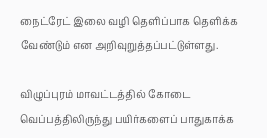நைட்ரேட் இலை வழி தெளிப்பாக தெளிக்க வேண்டும் என அறிவுறுத்தப்பட்டுள்ளது.

விழுப்புரம் மாவட்டத்தில் கோடை வெப்பத்திலிருந்து பயிர்களைப் பாதுகாக்க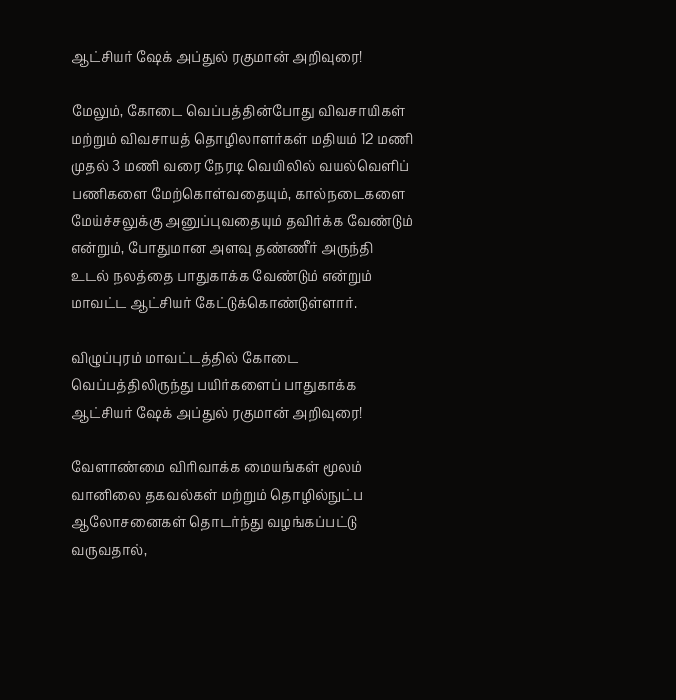ஆட்சியர் ஷேக் அப்துல் ரகுமான் அறிவுரை!

மேலும், கோடை வெப்பத்தின்போது விவசாயிகள் மற்றும் விவசாயத் தொழிலாளர்கள் மதியம் 12 மணி முதல் 3 மணி வரை நேரடி வெயிலில் வயல்வெளிப் பணிகளை மேற்கொள்வதையும், கால்நடைகளை மேய்ச்சலுக்கு அனுப்புவதையும் தவிர்க்க வேண்டும் என்றும், போதுமான அளவு தண்ணீர் அருந்தி உடல் நலத்தை பாதுகாக்க வேண்டும் என்றும் மாவட்ட ஆட்சியர் கேட்டுக்கொண்டுள்ளார்.

விழுப்புரம் மாவட்டத்தில் கோடை வெப்பத்திலிருந்து பயிர்களைப் பாதுகாக்க ஆட்சியர் ஷேக் அப்துல் ரகுமான் அறிவுரை!

வேளாண்மை விரிவாக்க மையங்கள் மூலம் வானிலை தகவல்கள் மற்றும் தொழில்நுட்ப ஆலோசனைகள் தொடர்ந்து வழங்கப்பட்டு வருவதால்,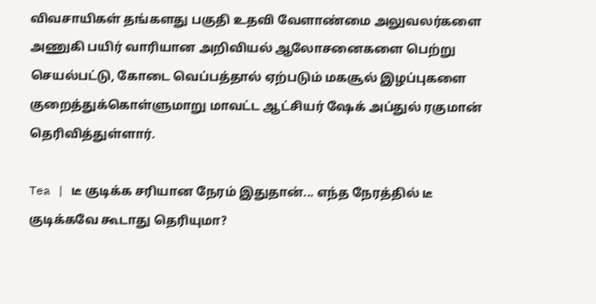விவசாயிகள் தங்களது பகுதி உதவி வேளாண்மை அலுவலர்களை அணுகி பயிர் வாரியான அறிவியல் ஆலோசனைகளை பெற்று செயல்பட்டு, கோடை வெப்பத்தால் ஏற்படும் மகசூல் இழப்புகளை குறைத்துக்கொள்ளுமாறு மாவட்ட ஆட்சியர் ஷேக் அப்துல் ரகுமான் தெரிவித்துள்ளார்.

Tea | டீ குடிக்க சரியான நேரம் இதுதான்... எந்த நேரத்தில் டீ குடிக்கவே கூடாது தெரியுமா?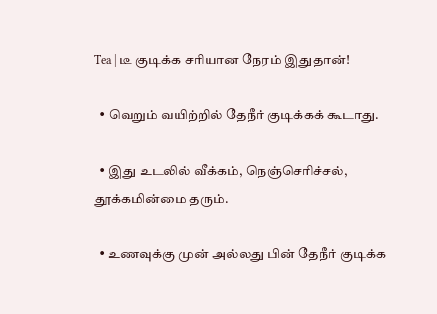Tea | டீ குடிக்க சரியான நேரம் இதுதான்!

  • வெறும் வயிற்றில் தேநீர் குடிக்கக் கூடாது.

  • இது உடலில் வீக்கம், நெஞ்செரிச்சல், தூக்கமின்மை தரும்.

  • உணவுக்கு முன் அல்லது பின் தேநீர் குடிக்க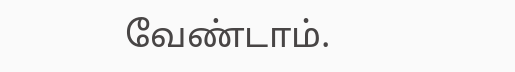வேண்டாம்.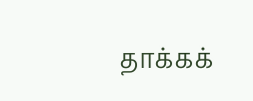தாக்கக்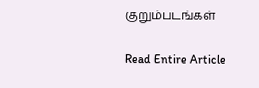குறும்படங்கள்

Read Entire Article